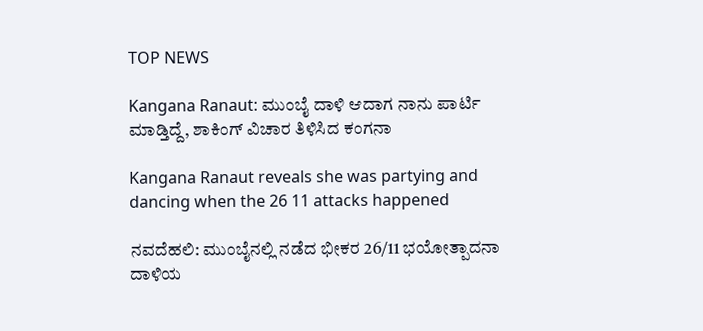TOP NEWS

Kangana Ranaut: ಮುಂಬೈ ದಾಳಿ ಆದಾಗ ನಾನು ಪಾರ್ಟಿ ಮಾಡ್ತಿದ್ದೆ, ಶಾಕಿಂಗ್‌ ವಿಚಾರ ತಿಳಿಸಿದ ಕಂಗನಾ

Kangana Ranaut reveals she was partying and dancing when the 26 11 attacks happened

ನವದೆಹಲಿ: ಮುಂಬೈನಲ್ಲಿ ನಡೆದ ಭೀಕರ 26/11 ಭಯೋತ್ಪಾದನಾ ದಾಳಿಯ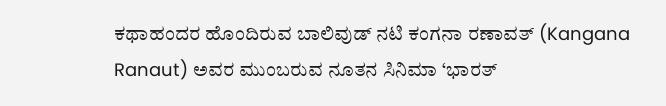ಕಥಾಹಂದರ ಹೊಂದಿರುವ ಬಾಲಿವುಡ್ ನಟಿ ಕಂಗನಾ ರಣಾವತ್ (Kangana Ranaut) ಅವರ ಮುಂಬರುವ ನೂತನ ಸಿನಿಮಾ ‘ಭಾರತ್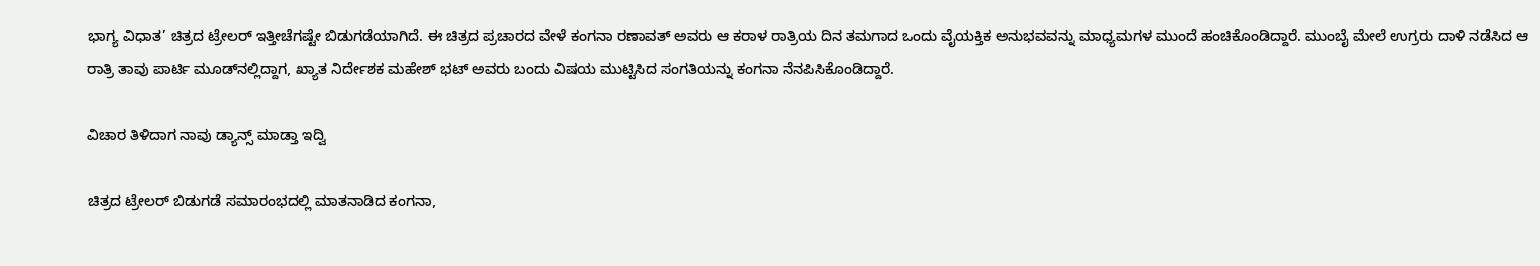ಭಾಗ್ಯ ವಿಧಾತ’ ಚಿತ್ರದ ಟ್ರೇಲರ್ ಇತ್ತೀಚೆಗಷ್ಟೇ ಬಿಡುಗಡೆಯಾಗಿದೆ. ಈ ಚಿತ್ರದ ಪ್ರಚಾರದ ವೇಳೆ ಕಂಗನಾ ರಣಾವತ್ ಅವರು ಆ ಕರಾಳ ರಾತ್ರಿಯ ದಿನ ತಮಗಾದ ಒಂದು ವೈಯಕ್ತಿಕ ಅನುಭವವನ್ನು ಮಾಧ್ಯಮಗಳ ಮುಂದೆ ಹಂಚಿಕೊಂಡಿದ್ದಾರೆ. ಮುಂಬೈ ಮೇಲೆ ಉಗ್ರರು ದಾಳಿ ನಡೆಸಿದ ಆ ರಾತ್ರಿ ತಾವು ಪಾರ್ಟಿ ಮೂಡ್‌ನಲ್ಲಿದ್ದಾಗ, ಖ್ಯಾತ ನಿರ್ದೇಶಕ ಮಹೇಶ್ ಭಟ್ ಅವರು ಬಂದು ವಿಷಯ ಮುಟ್ಟಿಸಿದ ಸಂಗತಿಯನ್ನು ಕಂಗನಾ ನೆನಪಿಸಿಕೊಂಡಿದ್ದಾರೆ.

ವಿಚಾರ ತಿಳಿದಾಗ ನಾವು ಡ್ಯಾನ್ಸ್‌ ಮಾಡ್ತಾ ಇದ್ವಿ

ಚಿತ್ರದ ಟ್ರೇಲರ್ ಬಿಡುಗಡೆ ಸಮಾರಂಭದಲ್ಲಿ ಮಾತನಾಡಿದ ಕಂಗನಾ,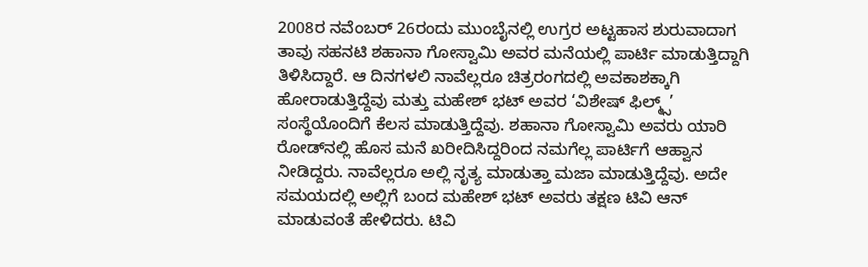2008ರ ನವೆಂಬರ್ 26ರಂದು ಮುಂಬೈನಲ್ಲಿ ಉಗ್ರರ ಅಟ್ಟಹಾಸ ಶುರುವಾದಾಗ ತಾವು ಸಹನಟಿ ಶಹಾನಾ ಗೋಸ್ವಾಮಿ ಅವರ ಮನೆಯಲ್ಲಿ ಪಾರ್ಟಿ ಮಾಡುತ್ತಿದ್ದಾಗಿ ತಿಳಿಸಿದ್ದಾರೆ. ಆ ದಿನಗಳಲಿ ನಾವೆಲ್ಲರೂ ಚಿತ್ರರಂಗದಲ್ಲಿ ಅವಕಾಶಕ್ಕಾಗಿ ಹೋರಾಡುತ್ತಿದ್ದೆವು ಮತ್ತು ಮಹೇಶ್ ಭಟ್ ಅವರ ‘ವಿಶೇಷ್ ಫಿಲ್ಮ್ಸ್’ ಸಂಸ್ಥೆಯೊಂದಿಗೆ ಕೆಲಸ ಮಾಡುತ್ತಿದ್ದೆವು. ಶಹಾನಾ ಗೋಸ್ವಾಮಿ ಅವರು ಯಾರಿ ರೋಡ್‌ನಲ್ಲಿ ಹೊಸ ಮನೆ ಖರೀದಿಸಿದ್ದರಿಂದ ನಮಗೆಲ್ಲ ಪಾರ್ಟಿಗೆ ಆಹ್ವಾನ ನೀಡಿದ್ದರು. ನಾವೆಲ್ಲರೂ ಅಲ್ಲಿ ನೃತ್ಯ ಮಾಡುತ್ತಾ ಮಜಾ ಮಾಡುತ್ತಿದ್ದೆವು. ಅದೇ ಸಮಯದಲ್ಲಿ ಅಲ್ಲಿಗೆ ಬಂದ ಮಹೇಶ್ ಭಟ್ ಅವರು ತಕ್ಷಣ ಟಿವಿ ಆನ್ ಮಾಡುವಂತೆ ಹೇಳಿದರು. ಟಿವಿ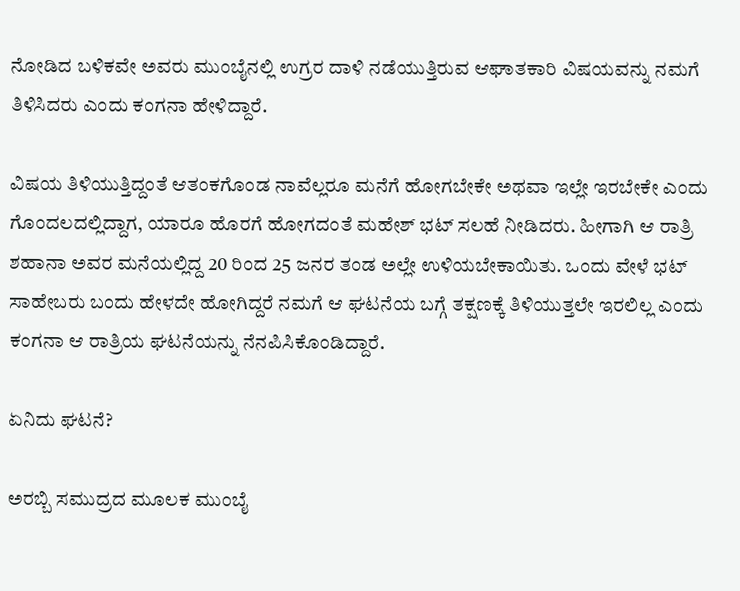ನೋಡಿದ ಬಳಿಕವೇ ಅವರು ಮುಂಬೈನಲ್ಲಿ ಉಗ್ರರ ದಾಳಿ ನಡೆಯುತ್ತಿರುವ ಆಘಾತಕಾರಿ ವಿಷಯವನ್ನು ನಮಗೆ ತಿಳಿಸಿದರು ಎಂದು ಕಂಗನಾ ಹೇಳಿದ್ದಾರೆ.

ವಿಷಯ ತಿಳಿಯುತ್ತಿದ್ದಂತೆ ಆತಂಕಗೊಂಡ ನಾವೆಲ್ಲರೂ ಮನೆಗೆ ಹೋಗಬೇಕೇ ಅಥವಾ ಇಲ್ಲೇ ಇರಬೇಕೇ ಎಂದು ಗೊಂದಲದಲ್ಲಿದ್ದಾಗ, ಯಾರೂ ಹೊರಗೆ ಹೋಗದಂತೆ ಮಹೇಶ್ ಭಟ್ ಸಲಹೆ ನೀಡಿದರು. ಹೀಗಾಗಿ ಆ ರಾತ್ರಿ ಶಹಾನಾ ಅವರ ಮನೆಯಲ್ಲಿದ್ದ 20 ರಿಂದ 25 ಜನರ ತಂಡ ಅಲ್ಲೇ ಉಳಿಯಬೇಕಾಯಿತು. ಒಂದು ವೇಳೆ ಭಟ್ ಸಾಹೇಬರು ಬಂದು ಹೇಳದೇ ಹೋಗಿದ್ದರೆ ನಮಗೆ ಆ ಘಟನೆಯ ಬಗ್ಗೆ ತಕ್ಷಣಕ್ಕೆ ತಿಳಿಯುತ್ತಲೇ ಇರಲಿಲ್ಲ ಎಂದು ಕಂಗನಾ ಆ ರಾತ್ರಿಯ ಘಟನೆಯನ್ನು ನೆನಪಿಸಿಕೊಂಡಿದ್ದಾರೆ.

ಏನಿದು ಘಟನೆ?

ಅರಬ್ಬಿ ಸಮುದ್ರದ ಮೂಲಕ ಮುಂಬೈ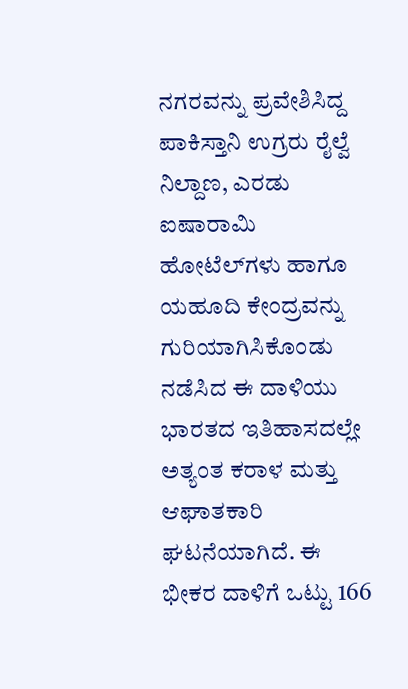ನಗರವನ್ನು ಪ್ರವೇಶಿಸಿದ್ದ ಪಾಕಿಸ್ತಾನಿ ಉಗ್ರರು ರೈಲ್ವೆ ನಿಲ್ದಾಣ, ಎರಡು ಐಷಾರಾಮಿ ಹೋಟೆಲ್‌ಗಳು ಹಾಗೂ ಯಹೂದಿ ಕೇಂದ್ರವನ್ನು ಗುರಿಯಾಗಿಸಿಕೊಂಡು ನಡೆಸಿದ ಈ ದಾಳಿಯು ಭಾರತದ ಇತಿಹಾಸದಲ್ಲೇ ಅತ್ಯಂತ ಕರಾಳ ಮತ್ತು ಆಘಾತಕಾರಿ ಘಟನೆಯಾಗಿದೆ. ಈ ಭೀಕರ ದಾಳಿಗೆ ಒಟ್ಟು 166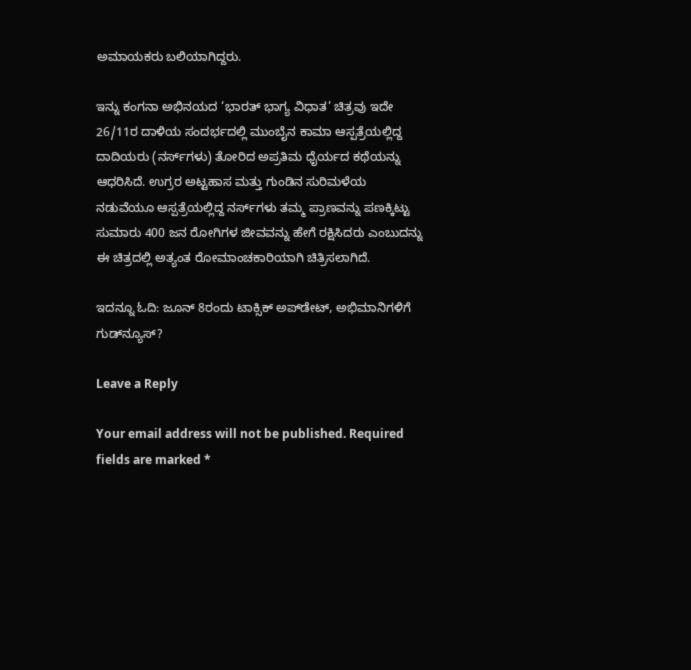ಅಮಾಯಕರು ಬಲಿಯಾಗಿದ್ದರು.

ಇನ್ನು ಕಂಗನಾ ಅಭಿನಯದ ‘ಭಾರತ್ ಭಾಗ್ಯ ವಿಧಾತ’ ಚಿತ್ರವು ಇದೇ 26/11ರ ದಾಳಿಯ ಸಂದರ್ಭದಲ್ಲಿ ಮುಂಬೈನ ಕಾಮಾ ಆಸ್ಪತ್ರೆಯಲ್ಲಿದ್ದ ದಾದಿಯರು (ನರ್ಸ್‌ಗಳು) ತೋರಿದ ಅಪ್ರತಿಮ ಧೈರ್ಯದ ಕಥೆಯನ್ನು ಆಧರಿಸಿದೆ. ಉಗ್ರರ ಅಟ್ಟಹಾಸ ಮತ್ತು ಗುಂಡಿನ ಸುರಿಮಳೆಯ ನಡುವೆಯೂ ಆಸ್ಪತ್ರೆಯಲ್ಲಿದ್ದ ನರ್ಸ್‌ಗಳು ತಮ್ಮ ಪ್ರಾಣವನ್ನು ಪಣಕ್ಕಿಟ್ಟು ಸುಮಾರು 400 ಜನ ರೋಗಿಗಳ ಜೀವವನ್ನು ಹೇಗೆ ರಕ್ಷಿಸಿದರು ಎಂಬುದನ್ನು ಈ ಚಿತ್ರದಲ್ಲಿ ಅತ್ಯಂತ ರೋಮಾಂಚಕಾರಿಯಾಗಿ ಚಿತ್ರಿಸಲಾಗಿದೆ.

ಇದನ್ನೂ ಓದಿ: ಜೂನ್ 8ರಂದು ಟಾಕ್ಸಿಕ್‌ ಅಪ್‌ಡೇಟ್, ಅಭಿಮಾನಿಗಳಿಗೆ ಗುಡ್‌ನ್ಯೂಸ್‌?

Leave a Reply

Your email address will not be published. Required fields are marked *